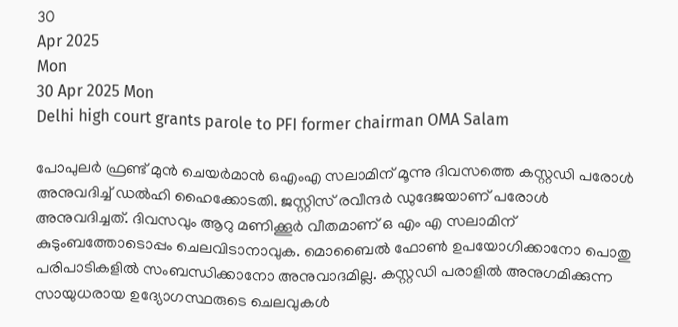30
Apr 2025
Mon
30 Apr 2025 Mon
Delhi high court grants parole to PFI former chairman OMA Salam

പോപുലര്‍ ഫ്രണ്ട് മുന്‍ ചെയര്‍മാന്‍ ഒഎംഎ സലാമിന് മൂന്നു ദിവസത്തെ കസ്റ്റഡി പരോള്‍ അനുവദിച്ച് ഡല്‍ഹി ഹൈക്കോടതി. ജസ്റ്റിസ് രവീന്ദര്‍ ഡുദേജയാണ് പരോള്‍ അനുവദിച്ചത്. ദിവസവും ആറു മണിക്കൂര്‍ വീതമാണ് ഒ എം എ സലാമിന് കുടുംബത്തോടൊപ്പം ചെലവിടാനാവുക. മൊബൈല്‍ ഫോണ്‍ ഉപയോഗിക്കാനോ പൊതു പരിപാടികളില്‍ സംബന്ധിക്കാനോ അനുവാദമില്ല. കസ്റ്റഡി പരാളില്‍ അനുഗമിക്കുന്ന സായുധരായ ഉദ്യോഗസ്ഥരുടെ ചെലവുകള്‍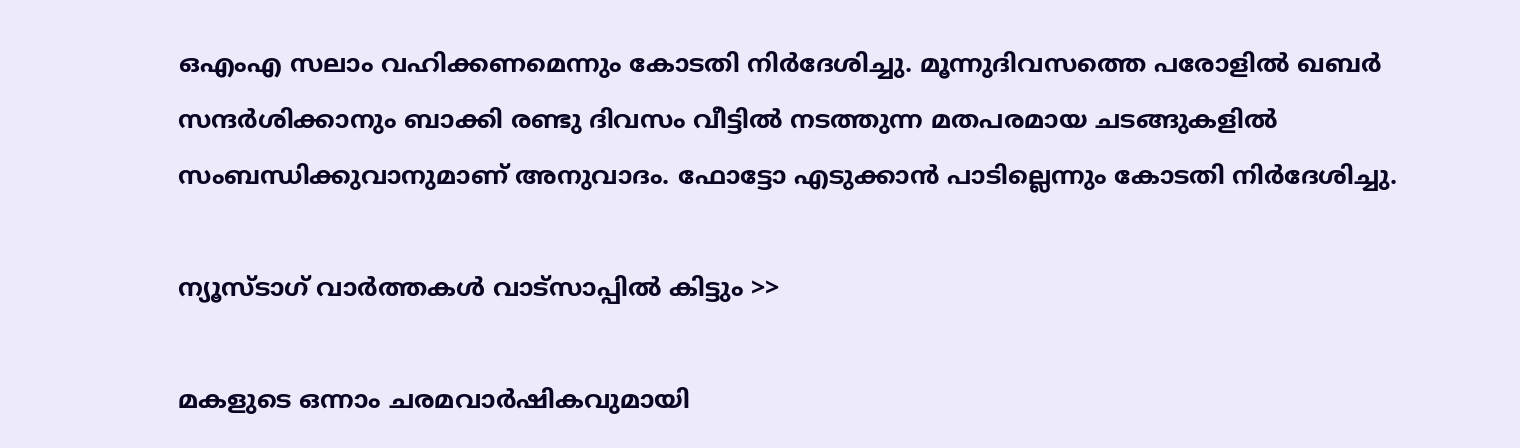ഒഎംഎ സലാം വഹിക്കണമെന്നും കോടതി നിര്‍ദേശിച്ചു. മൂന്നുദിവസത്തെ പരോളില്‍ ഖബര്‍ സന്ദര്‍ശിക്കാനും ബാക്കി രണ്ടു ദിവസം വീട്ടില്‍ നടത്തുന്ന മതപരമായ ചടങ്ങുകളില്‍ സംബന്ധിക്കുവാനുമാണ് അനുവാദം. ഫോട്ടോ എടുക്കാന്‍ പാടില്ലെന്നും കോടതി നിര്‍ദേശിച്ചു.

ന്യൂസ്ടാഗ് വാര്‍ത്തകള്‍ വാട്‌സാപ്പില്‍ കിട്ടും >>

മകളുടെ ഒന്നാം ചരമവാര്‍ഷികവുമായി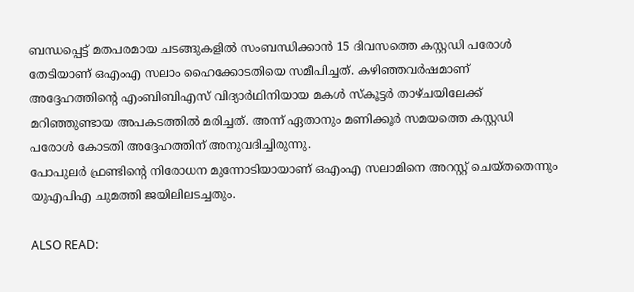ബന്ധപ്പെട്ട് മതപരമായ ചടങ്ങുകളില്‍ സംബന്ധിക്കാന്‍ 15 ദിവസത്തെ കസ്റ്റഡി പരോള്‍ തേടിയാണ് ഒഎംഎ സലാം ഹൈക്കോടതിയെ സമീപിച്ചത്. കഴിഞ്ഞവര്‍ഷമാണ് അദ്ദേഹത്തിന്റെ എംബിബിഎസ് വിദ്യാര്‍ഥിനിയായ മകള്‍ സ്‌കൂട്ടര്‍ താഴ്ചയിലേക്ക് മറിഞ്ഞുണ്ടായ അപകടത്തില്‍ മരിച്ചത്. അന്ന് ഏതാനും മണിക്കൂര്‍ സമയത്തെ കസ്റ്റഡി പരോള്‍ കോടതി അദ്ദേഹത്തിന് അനുവദിച്ചിരുന്നു.
പോപുലര്‍ ഫ്രണ്ടിന്റെ നിരോധന മുന്നോടിയായാണ് ഒഎംഎ സലാമിനെ അറസ്റ്റ് ചെയ്തതെന്നും യുഎപിഎ ചുമത്തി ജയിലിലടച്ചതും.

ALSO READ: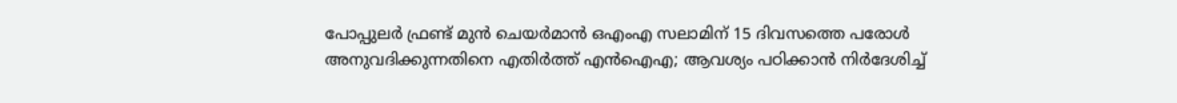പോപ്പുലര്‍ ഫ്രണ്ട് മുന്‍ ചെയര്‍മാന്‍ ഒഎംഎ സലാമിന് 15 ദിവസത്തെ പരോള്‍ അനുവദിക്കുന്നതിനെ എതിര്‍ത്ത് എന്‍ഐഎ; ആവശ്യം പഠിക്കാന്‍ നിര്‍ദേശിച്ച്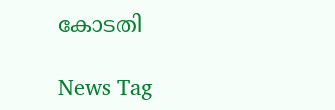കോടതി

News Tag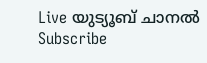Live യുട്യൂബ് ചാനല്‍ Subscribe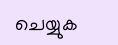ചെയ്യുക